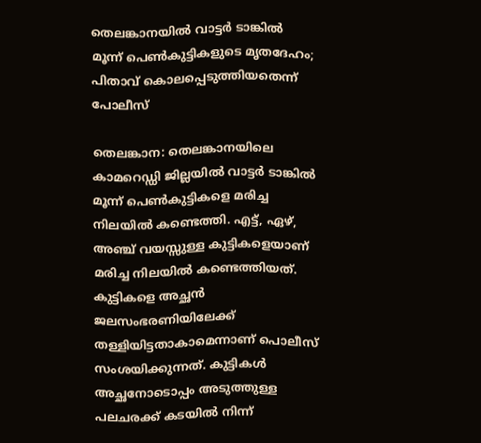തെലങ്കാനയിൽ വാട്ടർ ടാങ്കിൽ മൂന്ന് പെൺകുട്ടികളുടെ മൃതദേഹം; പിതാവ് കൊലപ്പെടുത്തിയതെന്ന് പോലീസ്

തെലങ്കാന: തെലങ്കാനയിലെ കാമറെഡ്ഡി ജില്ലയിൽ വാട്ടർ ടാങ്കിൽ മൂന്ന് പെൺകുട്ടികളെ മരിച്ച നിലയിൽ കണ്ടെത്തി. എട്ട്, ഏഴ്, അഞ്ച് വയസ്സുള്ള കുട്ടികളെയാണ് മരിച്ച നിലയിൽ കണ്ടെത്തിയത്. കുട്ടികളെ അച്ഛൻ ജലസംഭരണിയിലേക്ക് തള്ളിയിട്ടതാകാമെന്നാണ് പൊലീസ് സംശയിക്കുന്നത്. കുട്ടികൾ അച്ഛനോടൊപ്പം അടുത്തുള്ള പലചരക്ക് കടയിൽ നിന്ന്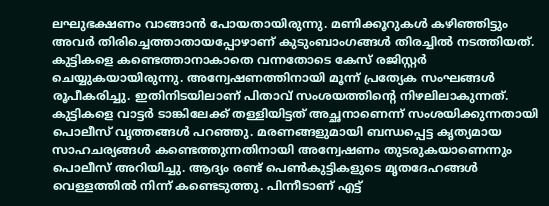ലഘുഭക്ഷണം വാങ്ങാൻ പോയതായിരുന്നു. മണിക്കൂറുകൾ കഴിഞ്ഞിട്ടും അവർ തിരിച്ചെത്താതായപ്പോഴാണ് കുടുംബാംഗങ്ങൾ തിരച്ചിൽ നടത്തിയത്. കുട്ടികളെ കണ്ടെത്താനാകാതെ വന്നതോടെ കേസ് രജിസ്റ്റർ ചെയ്യുകയായിരുന്നു. അന്വേഷണത്തിനായി മൂന്ന് പ്രത്യേക സംഘങ്ങൾ രൂപീകരിച്ചു. ഇതിനിടയിലാണ് പിതാവ് സംശയത്തിന്‍റെ നിഴലിലാകുന്നത്. കുട്ടികളെ വാട്ടർ ടാങ്കിലേക്ക് തള്ളിയിട്ടത് അച്ഛനാണെന്ന് സംശയിക്കുന്നതായി പൊലീസ് വൃത്തങ്ങൾ പറഞ്ഞു. മരണങ്ങളുമായി ബന്ധപ്പെട്ട കൃത്യമായ സാഹചര്യങ്ങൾ കണ്ടെത്തുന്നതിനായി അന്വേഷണം തുടരുകയാണെന്നും പൊലീസ് അറിയിച്ചു. ആദ്യം രണ്ട് പെൺകുട്ടികളുടെ മൃതദേഹങ്ങൾ വെള്ളത്തിൽ നിന്ന് കണ്ടെടുത്തു. പിന്നീടാണ് എട്ട്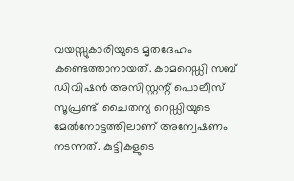വയസ്സുകാരിയുടെ മൃതദേഹം കണ്ടെത്താനായത്. കാമറെഡ്ഡി സബ് ഡിവിഷൻ അസിസ്റ്റന്റ് പൊലീസ് സൂപ്രണ്ട് ചൈതന്യ റെഡ്ഡിയുടെ മേൽനോട്ടത്തിലാണ് അന്വേഷണം നടന്നത്. കുട്ടികളുടെ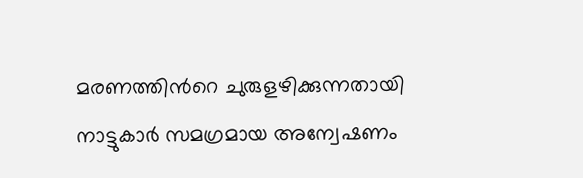മരണത്തിന്‍റെ ചുരുളഴിക്കുന്നതായി നാട്ടുകാർ സമഗ്രമായ അന്വേഷണം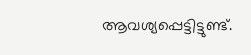ആവശ്യപ്പെട്ടിട്ടുണ്ട്.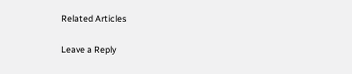Related Articles

Leave a Reply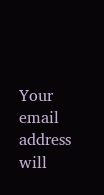Your email address will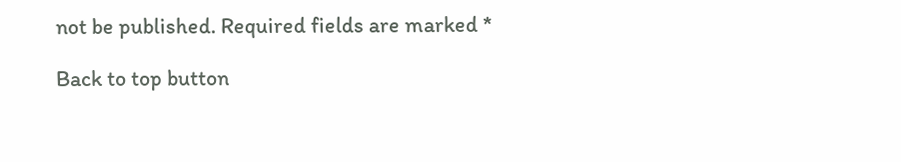not be published. Required fields are marked *

Back to top button